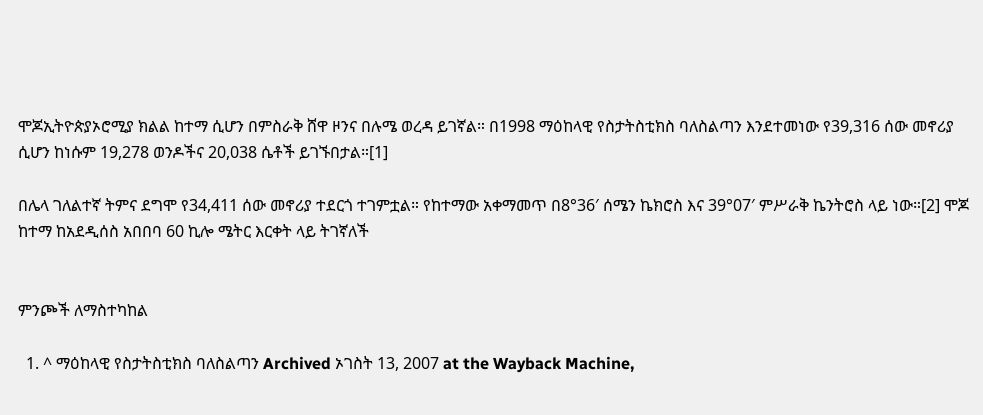ሞጆኢትዮጵያኦሮሚያ ክልል ከተማ ሲሆን በምስራቅ ሸዋ ዞንና በሉሜ ወረዳ ይገኛል። በ1998 ማዕከላዊ የስታትስቲክስ ባለስልጣን እንደተመነው የ39,316 ሰው መኖሪያ ሲሆን ከነሱም 19,278 ወንዶችና 20,038 ሴቶች ይገኙበታል።[1]

በሌላ ገለልተኛ ትምና ደግሞ የ34,411 ሰው መኖሪያ ተደርጎ ተገምቷል። የከተማው አቀማመጥ በ8°36′ ሰሜን ኬክሮስ እና 39°07′ ምሥራቅ ኬንትሮስ ላይ ነው።[2] ሞጆ ከተማ ከአደዲሰስ አበበባ 60 ኪሎ ሜትር እርቀት ላይ ትገኛለች


ምንጮች ለማስተካከል

  1. ^ ማዕከላዊ የስታትስቲክስ ባለስልጣን Archived ኦገስት 13, 2007 at the Wayback Machine,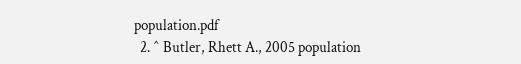population.pdf
  2. ^ Butler, Rhett A., 2005 population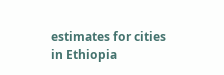estimates for cities in Ethiopia